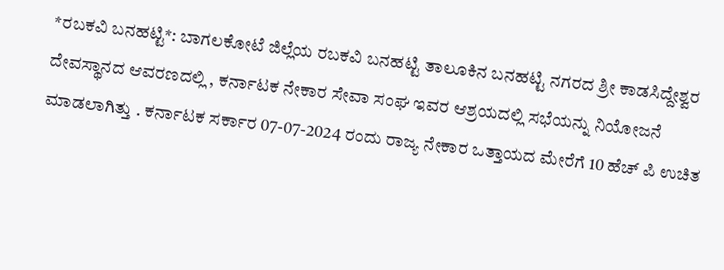*ರಬಕವಿ ಬನಹಟ್ಟಿ*: ಬಾಗಲಕೋಟೆ ಜಿಲ್ಲೆಯ ರಬಕವಿ ಬನಹಟ್ಟಿ ತಾಲೂಕಿನ ಬನಹಟ್ಟಿ ನಗರದ ಶ್ರೀ ಕಾಡಸಿದ್ದೇಶ್ವರ ದೇವಸ್ಥಾನದ ಆವರಣದಲ್ಲಿ , ಕರ್ನಾಟಕ ನೇಕಾರ ಸೇವಾ ಸಂಘ ಇವರ ಆಶ್ರಯದಲ್ಲಿ ಸಭೆಯನ್ನು ನಿಯೋಜನೆ ಮಾಡಲಾಗಿತ್ತು . ಕರ್ನಾಟಕ ಸರ್ಕಾರ 07-07-2024 ರಂದು ರಾಜ್ಯ ನೇಕಾರ ಒತ್ತಾಯದ ಮೇರೆಗೆ 10 ಹೆಚ್ ಪಿ ಉಚಿತ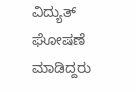ವಿದ್ಯುತ್ ಘೋಷಣೆ ಮಾಡಿದ್ದರು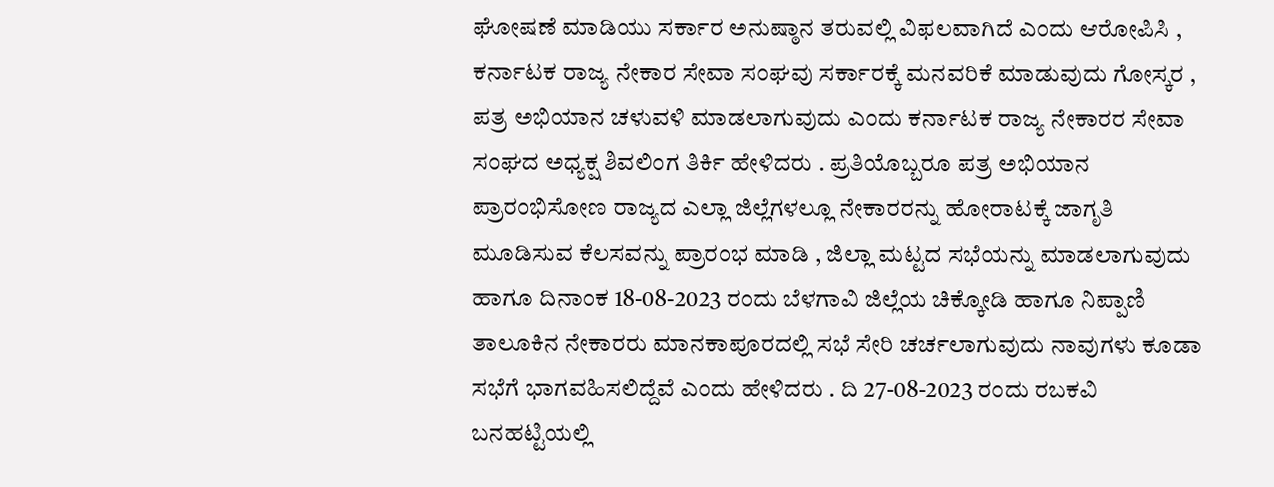ಘೋಷಣೆ ಮಾಡಿಯು ಸರ್ಕಾರ ಅನುಷ್ಠಾನ ತರುವಲ್ಲಿ ವಿಫಲವಾಗಿದೆ ಎಂದು ಆರೋಪಿಸಿ , ಕರ್ನಾಟಕ ರಾಜ್ಯ ನೇಕಾರ ಸೇವಾ ಸಂಘವು ಸರ್ಕಾರಕ್ಕೆ ಮನವರಿಕೆ ಮಾಡುವುದು ಗೋಸ್ಕರ , ಪತ್ರ ಅಭಿಯಾನ ಚಳುವಳಿ ಮಾಡಲಾಗುವುದು ಎಂದು ಕರ್ನಾಟಕ ರಾಜ್ಯ ನೇಕಾರರ ಸೇವಾ ಸಂಘದ ಅಧ್ಯಕ್ಷ ಶಿವಲಿಂಗ ತಿರ್ಕಿ ಹೇಳಿದರು . ಪ್ರತಿಯೊಬ್ಬರೂ ಪತ್ರ ಅಭಿಯಾನ ಪ್ರಾರಂಭಿಸೋಣ ರಾಜ್ಯದ ಎಲ್ಲಾ ಜಿಲ್ಲೆಗಳಲ್ಲೂ ನೇಕಾರರನ್ನು ಹೋರಾಟಕ್ಕೆ ಜಾಗೃತಿ ಮೂಡಿಸುವ ಕೆಲಸವನ್ನು ಪ್ರಾರಂಭ ಮಾಡಿ , ಜಿಲ್ಲಾ ಮಟ್ಟದ ಸಭೆಯನ್ನು ಮಾಡಲಾಗುವುದು ಹಾಗೂ ದಿನಾಂಕ 18-08-2023 ರಂದು ಬೆಳಗಾವಿ ಜಿಲ್ಲೆಯ ಚಿಕ್ಕೋಡಿ ಹಾಗೂ ನಿಪ್ಪಾಣಿ ತಾಲೂಕಿನ ನೇಕಾರರು ಮಾನಕಾಪೂರದಲ್ಲಿ ಸಭೆ ಸೇರಿ ಚರ್ಚಲಾಗುವುದು ನಾವುಗಳು ಕೂಡಾ ಸಭೆಗೆ ಭಾಗವಹಿಸಲಿದ್ದೆವೆ ಎಂದು ಹೇಳಿದರು . ದಿ 27-08-2023 ರಂದು ರಬಕವಿ ಬನಹಟ್ಟಿಯಲ್ಲಿ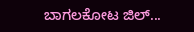ಬಾಗಲಕೋಟ ಜಿಲ್...